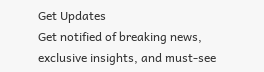Get Updates
Get notified of breaking news, exclusive insights, and must-see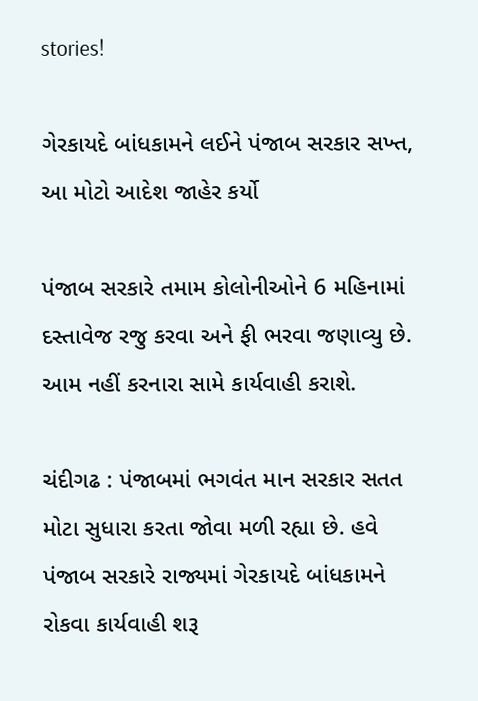stories!

ગેરકાયદે બાંધકામને લઈને પંજાબ સરકાર સખ્ત, આ મોટો આદેશ જાહેર કર્યો

પંજાબ સરકારે તમામ કોલોનીઓને 6 મહિનામાં દસ્તાવેજ રજુ કરવા અને ફી ભરવા જણાવ્યુ છે. આમ નહીં કરનારા સામે કાર્યવાહી કરાશે.

ચંદીગઢ : પંજાબમાં ભગવંત માન સરકાર સતત મોટા સુધારા કરતા જોવા મળી રહ્યા છે. હવે પંજાબ સરકારે રાજ્યમાં ગેરકાયદે બાંધકામને રોકવા કાર્યવાહી શરૂ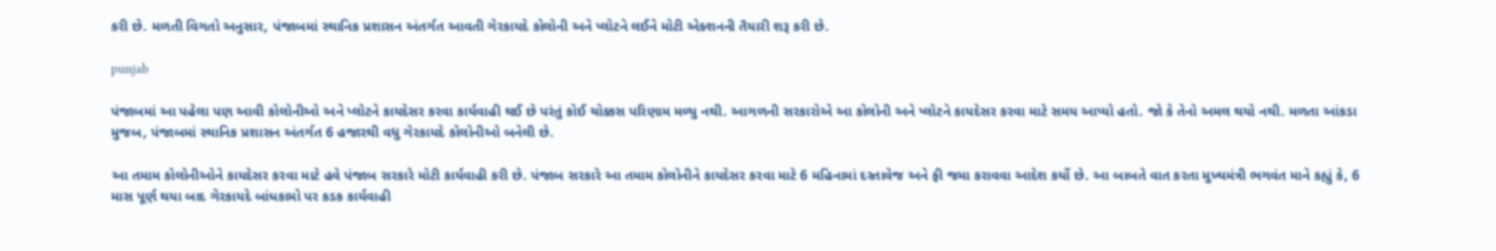કરી છે. મળતી વિગતો અનુસાર, પંજાબમાં સ્થાનિક પ્રશાસન અંતર્ગત આવતી ગેરકાયદે કોલોની અને પ્લોટને લઈને મોટી એક્શનની તૈયારી શરૂ કરી છે.

punjab

પંજાબમાં આ પહેલા પણ આવી કોલોનીઓ અને પ્લોટને કાયદેસર કરવા કાર્યવાહી થઈ છે પરંતું કોઈ ચોક્કસ પરિણામ મળ્યુ નથી. આગળની સરકારોએ આ કોલોની અને પ્લોટને કાયદેસર કરવા માટે સમય આપ્યો હતો. જો કે તેનો અમલ થયો નથી. મળતા આંકડા મુજબ, પંજાબમાં સ્થાનિક પ્રશાસન અંતર્ગત 6 હજારથી વધુ ગેરકાયદે કોલોનીઓ બનેલી છે.

આ તમામ કોલોનીઓને કાયદેસર કરવા માટે હવે પંજાબ સરકારે મોટી કાર્યવાહી કરી છે. પંજાબ સરકારે આ તમામ કોલોનીને કાયદેસર કરવા માટે 6 મહિનામાં દસ્તાવેજ અને ફી જમા કરાવવા આદેશ કર્યો છે. આ બાબતે વાત કરતા મુખ્યમંત્રી ભગવંત માને કહ્યું કે, 6 માસ પૂર્ણ થયા બાદ ગેરકાયદે બાંધકામો પર કડક કાર્યવાહી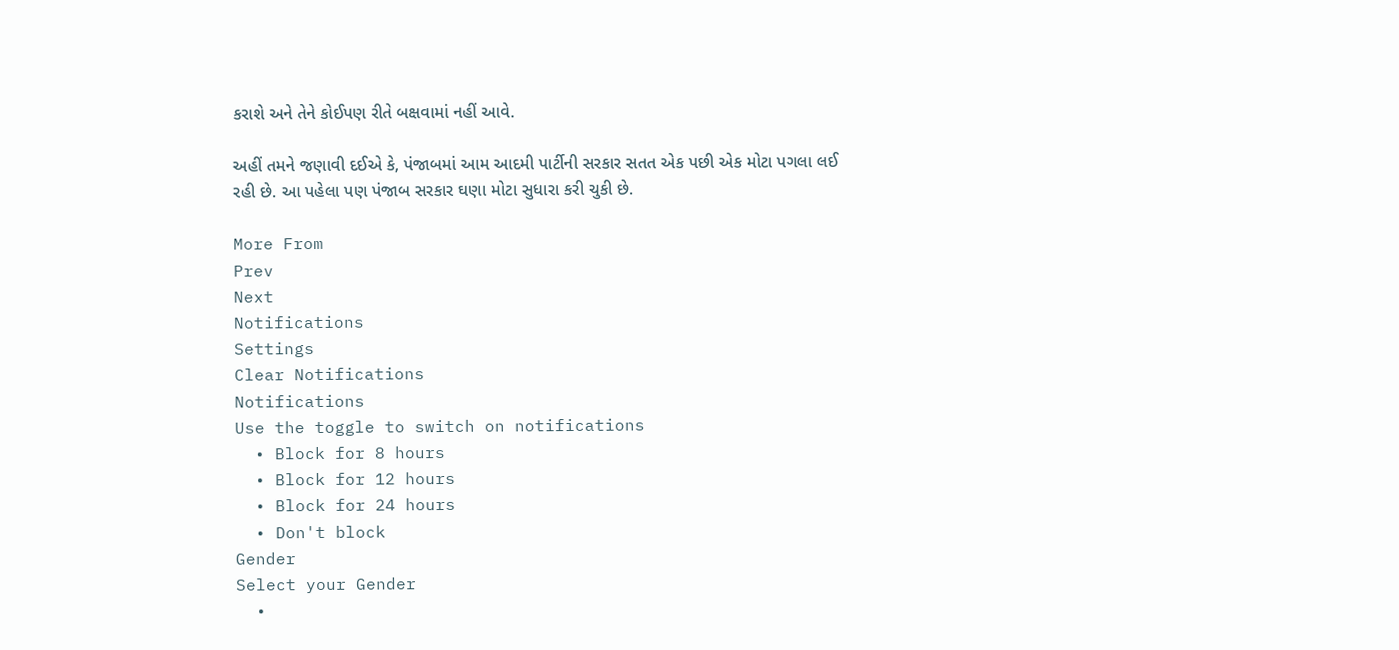કરાશે અને તેને કોઈપણ રીતે બક્ષવામાં નહીં આવે.

અહીં તમને જણાવી દઈએ કે, પંજાબમાં આમ આદમી પાર્ટીની સરકાર સતત એક પછી એક મોટા પગલા લઈ રહી છે. આ પહેલા પણ પંજાબ સરકાર ઘણા મોટા સુધારા કરી ચુકી છે.

More From
Prev
Next
Notifications
Settings
Clear Notifications
Notifications
Use the toggle to switch on notifications
  • Block for 8 hours
  • Block for 12 hours
  • Block for 24 hours
  • Don't block
Gender
Select your Gender
  •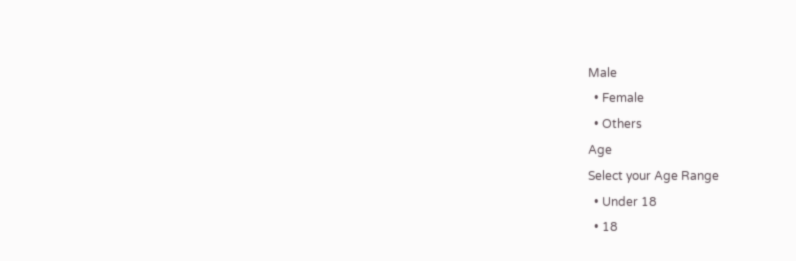Male
  • Female
  • Others
Age
Select your Age Range
  • Under 18
  • 18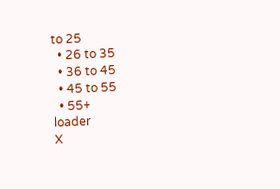to 25
  • 26 to 35
  • 36 to 45
  • 45 to 55
  • 55+
loader
X